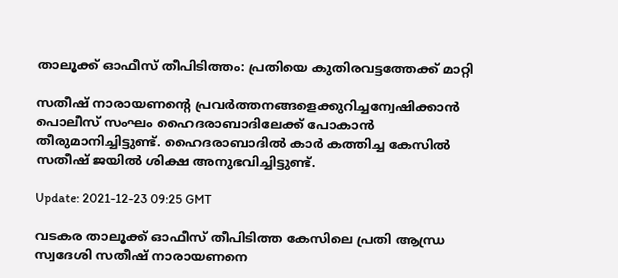താലൂക്ക് ഓഫീസ് തീപിടിത്തം: പ്രതിയെ കുതിരവട്ടത്തേക്ക് മാറ്റി

സതീഷ് നാരായണന്റെ പ്രവർത്തനങ്ങളെക്കുറിച്ചന്വേഷിക്കാൻ പൊലീസ് സംഘം ഹൈദരാബാദിലേക്ക് പോകാൻ തീരുമാനിച്ചിട്ടുണ്ട്. ഹൈദരാബാദിൽ കാർ കത്തിച്ച കേസിൽ സതീഷ് ജയിൽ ശിക്ഷ അനുഭവിച്ചിട്ടുണ്ട്.

Update: 2021-12-23 09:25 GMT

വടകര താലൂക്ക് ഓഫീസ് തീപിടിത്ത കേസിലെ പ്രതി ആന്ധ്ര സ്വദേശി സതീഷ് നാരായണനെ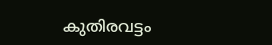കുതിരവട്ടം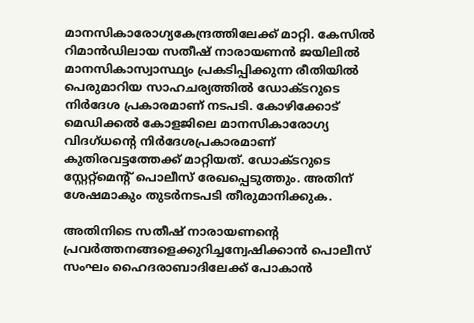മാനസികാരോഗ്യകേന്ദ്രത്തിലേക്ക് മാറ്റി. കേസിൽ റിമാൻഡിലായ സതീഷ് നാരായണൻ ജയിലിൽ മാനസികാസ്വാസ്ഥ്യം പ്രകടിപ്പിക്കുന്ന രീതിയിൽ പെരുമാറിയ സാഹചര്യത്തിൽ ഡോക്ടറുടെ നിർദേശ പ്രകാരമാണ് നടപടി. കോഴിക്കോട് മെഡിക്കൽ കോളജിലെ മാനസികാരോഗ്യ വിദഗ്ധന്റെ നിർദേശപ്രകാരമാണ് കുതിരവട്ടത്തേക്ക് മാറ്റിയത്. ഡോക്ടറുടെ സ്റ്റേറ്റ്‌മെന്റ് പൊലീസ് രേഖപ്പെടുത്തും. അതിന് ശേഷമാകും തുടർനടപടി തീരുമാനിക്കുക.

അതിനിടെ സതീഷ് നാരായണന്റെ പ്രവർത്തനങ്ങളെക്കുറിച്ചന്വേഷിക്കാൻ പൊലീസ് സംഘം ഹൈദരാബാദിലേക്ക് പോകാൻ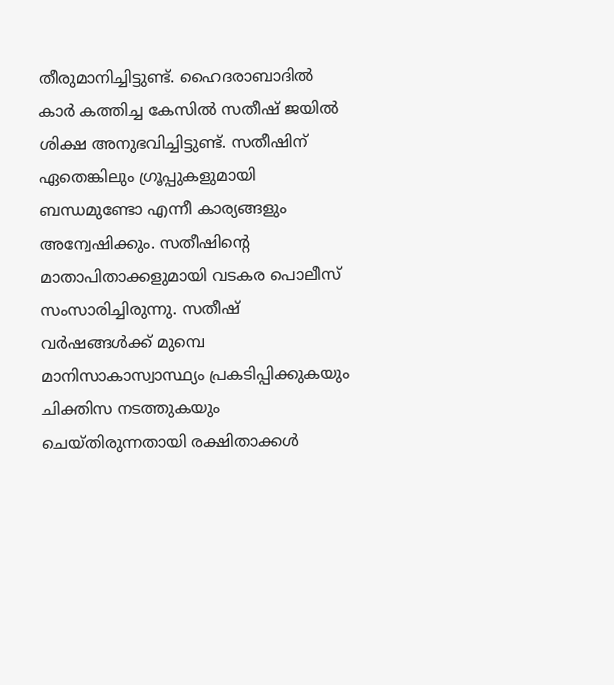തീരുമാനിച്ചിട്ടുണ്ട്. ഹൈദരാബാദിൽ കാർ കത്തിച്ച കേസിൽ സതീഷ് ജയിൽ ശിക്ഷ അനുഭവിച്ചിട്ടുണ്ട്. സതീഷിന് ഏതെങ്കിലും ഗ്രൂപ്പുകളുമായി ബന്ധമുണ്ടോ എന്നീ കാര്യങ്ങളും അന്വേഷിക്കും. സതീഷിന്റെ മാതാപിതാക്കളുമായി വടകര പൊലീസ് സംസാരിച്ചിരുന്നു. സതീഷ് വർഷങ്ങൾക്ക് മുമ്പെ മാനിസാകാസ്വാസ്ഥ്യം പ്രകടിപ്പിക്കുകയും ചിക്തിസ നടത്തുകയും ചെയ്തിരുന്നതായി രക്ഷിതാക്കൾ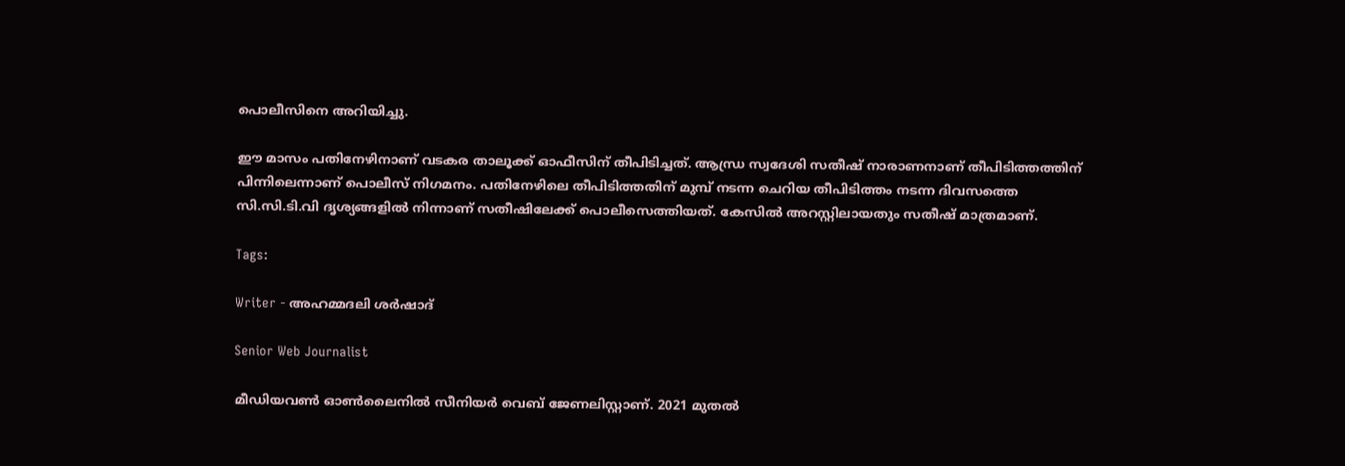പൊലീസിനെ അറിയിച്ചു.

ഈ മാസം പതിനേഴിനാണ് വടകര താലൂക്ക് ഓഫീസിന് തീപിടിച്ചത്. ആന്ധ്ര സ്വദേശി സതീഷ് നാരാണനാണ് തീപിടിത്തത്തിന് പിന്നിലെന്നാണ് പൊലീസ് നിഗമനം. പതിനേഴിലെ തീപിടിത്തതിന് മുമ്പ് നടന്ന ചെറിയ തീപിടിത്തം നടന്ന ദിവസത്തെ സി.സി.ടി.വി ദൃശ്യങ്ങളിൽ നിന്നാണ് സതീഷിലേക്ക് പൊലീസെത്തിയത്. കേസിൽ അറസ്റ്റിലായതും സതീഷ് മാത്രമാണ്.

Tags:

Writer - അഹമ്മദലി ശര്‍ഷാദ്

Senior Web Journalist

മീഡിയവൺ ഓൺലൈനിൽ സീനിയർ വെബ് ജേണലിസ്റ്റാണ്. 2021 മുതൽ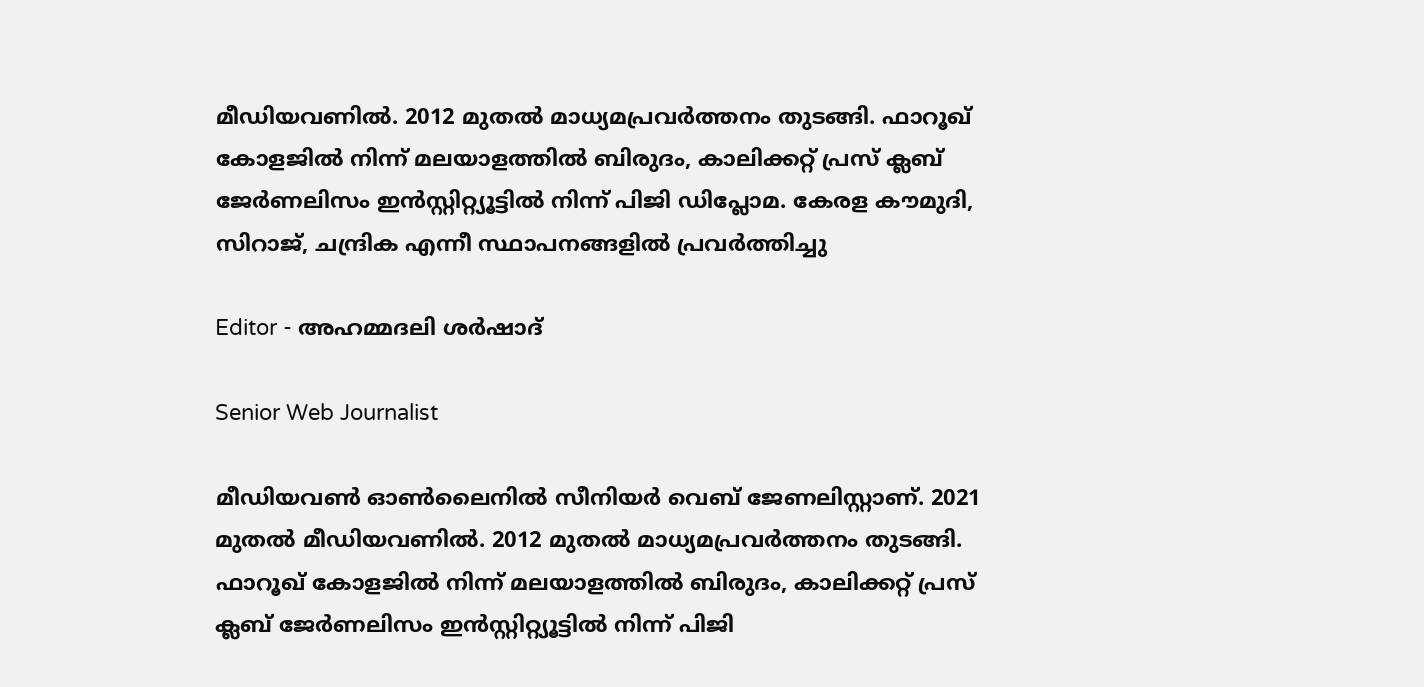മീഡിയവണിൽ. 2012 മുതൽ മാധ്യമപ്രവർത്തനം തുടങ്ങി. ഫാറൂഖ് കോളജിൽ നിന്ന് മലയാളത്തിൽ ബിരുദം, കാലിക്കറ്റ് പ്രസ് ക്ലബ് ജേർണലിസം ഇൻസ്റ്റിറ്റ്യൂട്ടിൽ നിന്ന് പിജി ഡിപ്ലോമ. കേരള കൗമുദി, സിറാജ്, ചന്ദ്രിക എന്നീ സ്ഥാപനങ്ങളിൽ പ്രവർത്തിച്ചു

Editor - അഹമ്മദലി ശര്‍ഷാദ്

Senior Web Journalist

മീഡിയവൺ ഓൺലൈനിൽ സീനിയർ വെബ് ജേണലിസ്റ്റാണ്. 2021 മുതൽ മീഡിയവണിൽ. 2012 മുതൽ മാധ്യമപ്രവർത്തനം തുടങ്ങി. ഫാറൂഖ് കോളജിൽ നിന്ന് മലയാളത്തിൽ ബിരുദം, കാലിക്കറ്റ് പ്രസ് ക്ലബ് ജേർണലിസം ഇൻസ്റ്റിറ്റ്യൂട്ടിൽ നിന്ന് പിജി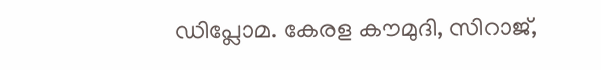ഡിപ്ലോമ. കേരള കൗമുദി, സിറാജ്,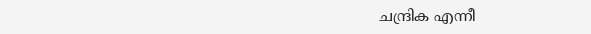ചന്ദ്രിക എന്നീ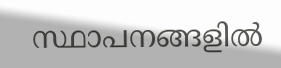സ്ഥാപനങ്ങളിൽ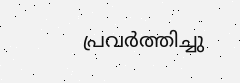പ്രവർത്തിച്ചു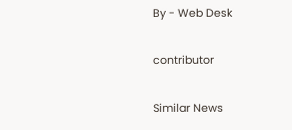By - Web Desk

contributor

Similar News